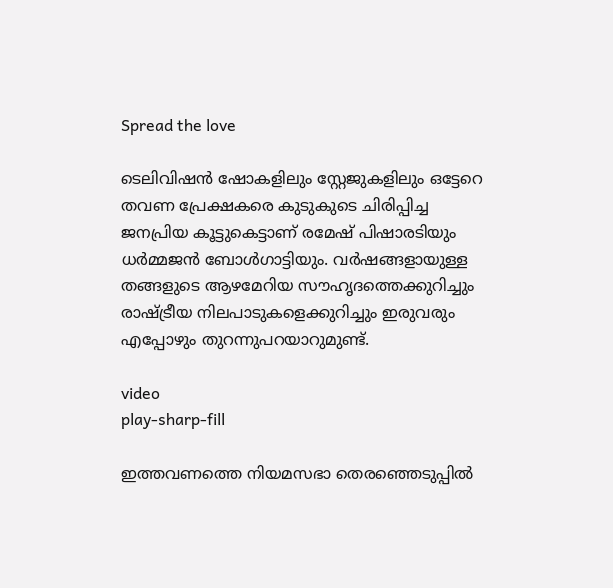Spread the love

ടെലിവിഷൻ ഷോകളിലും സ്റ്റേജുകളിലും ഒട്ടേറെ തവണ പ്രേക്ഷകരെ കുടുകുടെ ചിരിപ്പിച്ച ജനപ്രിയ കൂട്ടുകെട്ടാണ് രമേഷ് പിഷാരടിയും ധർമ്മജൻ ബോള്‍ഗാട്ടിയും. വർഷങ്ങളായുള്ള തങ്ങളുടെ ആഴമേറിയ സൗഹൃദത്തെക്കുറിച്ചും രാഷ്ട്രീയ നിലപാടുകളെക്കുറിച്ചും ഇരുവരും എപ്പോഴും തുറന്നുപറയാറുമുണ്ട്.

video
play-sharp-fill

ഇത്തവണത്തെ നിയമസഭാ തെരഞ്ഞെടുപ്പില്‍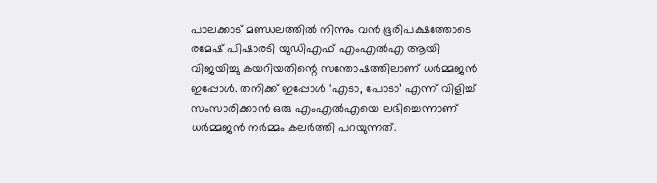പാലക്കാട് മണ്ഡലത്തില്‍ നിന്നും വൻ ഭൂരിപക്ഷത്തോടെ രമേഷ് പിഷാരടി യുഡിഎഫ് എംഎല്‍എ ആയി വിജയിച്ചു കയറിയതിന്റെ സന്തോഷത്തിലാണ് ധർമ്മജൻ ഇപ്പോള്‍. തനിക്ക് ഇപ്പോള്‍ ‘എടാ, പോടാ’ എന്ന് വിളിച്ച്‌ സംസാരിക്കാൻ ഒരു എംഎല്‍എയെ ലഭിച്ചെന്നാണ് ധർമ്മജൻ നർമ്മം കലർത്തി പറയുന്നത്.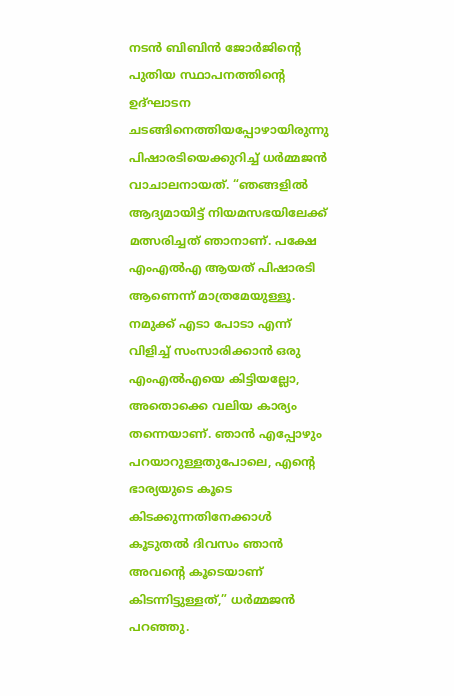നടൻ ബിബിൻ ജോർജിന്റെ പുതിയ സ്ഥാപനത്തിന്റെ ഉദ്ഘാടന ചടങ്ങിനെത്തിയപ്പോഴായിരുന്നു പിഷാരടിയെക്കുറിച്ച്‌ ധർമ്മജൻ വാചാലനായത്. “ഞങ്ങളില്‍ ആദ്യമായിട്ട് നിയമസഭയിലേക്ക് മത്സരിച്ചത് ഞാനാണ്. പക്ഷേ എംഎല്‍എ ആയത് പിഷാരടി ആണെന്ന് മാത്രമേയുള്ളൂ. നമുക്ക് എടാ പോടാ എന്ന് വിളിച്ച്‌ സംസാരിക്കാൻ ഒരു എംഎല്‍എയെ കിട്ടിയല്ലോ, അതൊക്കെ വലിയ കാര്യം തന്നെയാണ്. ഞാൻ എപ്പോഴും പറയാറുള്ളതുപോലെ, എന്റെ ഭാര്യയുടെ കൂടെ കിടക്കുന്നതിനേക്കാള്‍ കൂടുതല്‍ ദിവസം ഞാൻ അവന്റെ കൂടെയാണ് കിടന്നിട്ടുള്ളത്,” ധർമ്മജൻ പറഞ്ഞു.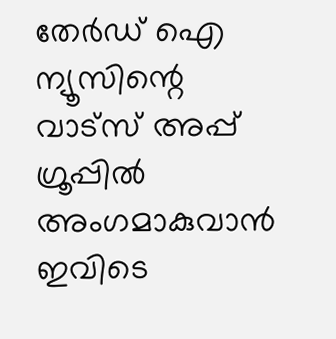തേർഡ് ഐ ന്യൂസിന്റെ വാട്സ് അപ്പ് ഗ്രൂപ്പിൽ അംഗമാകുവാൻ ഇവിടെ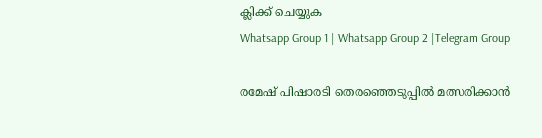ക്ലിക്ക് ചെയ്യുക
Whatsapp Group 1 | Whatsapp Group 2 |Telegram Group

രമേഷ് പിഷാരടി തെരഞ്ഞെടുപ്പില്‍ മത്സരിക്കാൻ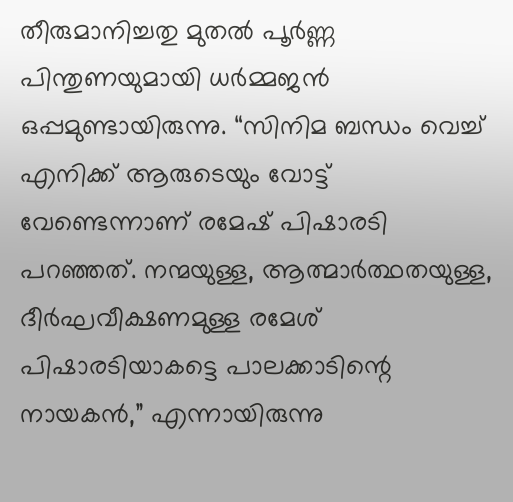തീരുമാനിച്ചതു മുതല്‍ പൂർണ്ണ പിന്തുണയുമായി ധർമ്മജൻ ഒപ്പമുണ്ടായിരുന്നു. “സിനിമ ബന്ധം വെച്ച്‌ എനിക്ക് ആരുടെയും വോട്ട് വേണ്ടെന്നാണ് രമേഷ് പിഷാരടി പറഞ്ഞത്. നന്മയുള്ള, ആത്മാർത്ഥതയുള്ള, ദീർഘവീക്ഷണമുള്ള രമേശ് പിഷാരടിയാകട്ടെ പാലക്കാടിന്റെ നായകൻ,” എന്നായിരുന്നു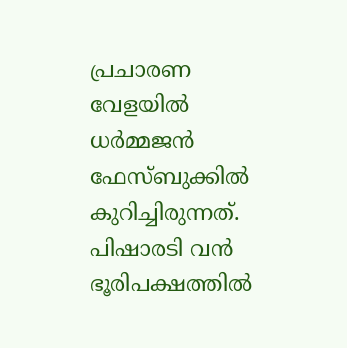പ്രചാരണ വേളയില്‍ ധർമ്മജൻ ഫേസ്ബുക്കില്‍ കുറിച്ചിരുന്നത്. പിഷാരടി വൻ ഭൂരിപക്ഷത്തില്‍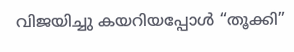വിജയിച്ചു കയറിയപ്പോള്‍ “തൂക്കി”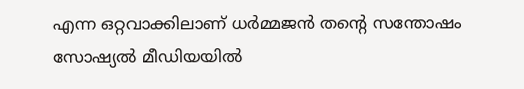എന്ന ഒറ്റവാക്കിലാണ് ധർമ്മജൻ തന്റെ സന്തോഷം സോഷ്യല്‍ മീഡിയയില്‍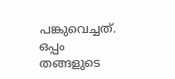പങ്കുവെച്ചത്. ഒപ്പം തങ്ങളുടെ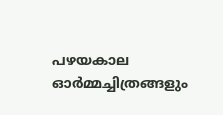പഴയകാല ഓർമ്മച്ചിത്രങ്ങളും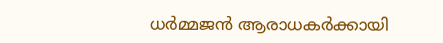ധർമ്മജൻ ആരാധകർക്കായി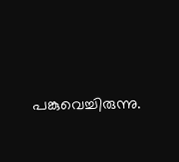പങ്കുവെച്ചിരുന്നു.